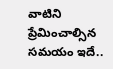వాటిని ప్రేమించాల్సిన సమయం ఇదే..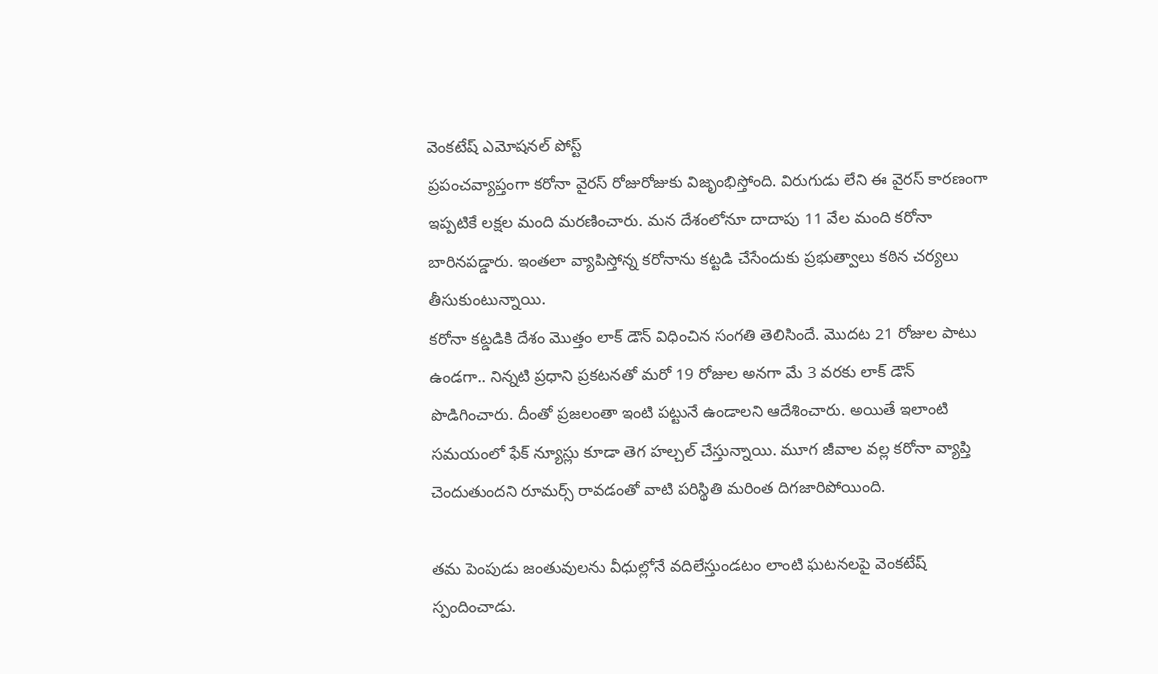వెంకటేష్ ఎమోషనల్ పోస్ట్
ప్రపంచవ్యాప్తంగా కరోనా వైరస్ రోజురోజుకు విజృంభిస్తోంది. విరుగుడు లేని ఈ వైరస్ కారణంగా ఇప్పటికే లక్షల మంది మరణించారు. మన దేశంలోనూ దాదాపు 11 వేల మంది కరోనా బారినపడ్డారు. ఇంతలా వ్యాపిస్తోన్న కరోనాను కట్టడి చేసేందుకు ప్రభుత్వాలు కఠిన చర్యలు తీసుకుంటున్నాయి.
కరోనా కట్డడికి దేశం మొత్తం లాక్ డౌన్ విధించిన సంగతి తెలిసిందే. మొదట 21 రోజుల పాటు ఉండగా.. నిన్నటి ప్రధాని ప్రకటనతో మరో 19 రోజుల అనగా మే 3 వరకు లాక్ డౌన్ పొడిగించారు. దీంతో ప్రజలంతా ఇంటి పట్టునే ఉండాలని ఆదేశించారు. అయితే ఇలాంటి సమయంలో ఫేక్ న్యూస్లు కూడా తెగ హల్చల్ చేస్తున్నాయి. మూగ జీవాల వల్ల కరోనా వ్యాప్తి చెందుతుందని రూమర్స్ రావడంతో వాటి పరిస్థితి మరింత దిగజారిపోయింది.

తమ పెంపుడు జంతువులను వీధుల్లోనే వదిలేస్తుండటం లాంటి ఘటనలపై వెంకటేష్ స్పందించాడు.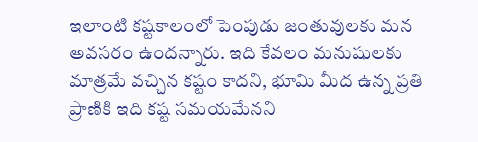ఇలాంటి కష్టకాలంలో పెంపుడు జంతువులకు మన అవసరం ఉందన్నారు. ఇది కేవలం మనుషులకు మాత్రమే వచ్చిన కష్టం కాదని, భూమి మీద ఉన్న ప్రతి ప్రాణికి ఇది కష్ట సమయమేనని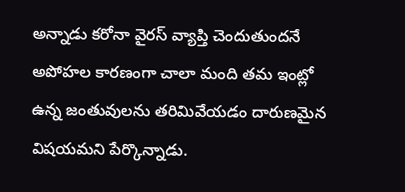అన్నాడు కరోనా వైరస్ వ్యాప్తి చెందుతుందనే అపోహల కారణంగా చాలా మంది తమ ఇంట్లో ఉన్న జంతువులను తరిమివేయడం దారుణమైన విషయమని పేర్కొన్నాడు.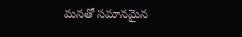మనతో సమానమైన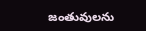జంతువులను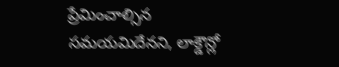ప్రేమించాల్సిన సమయమిదేనని, లాక్డౌన్లో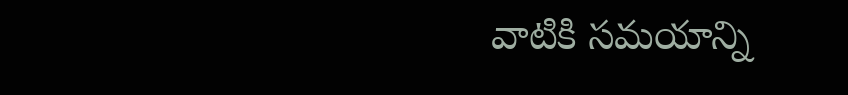వాటికి సమయాన్ని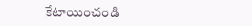కేటాయించండి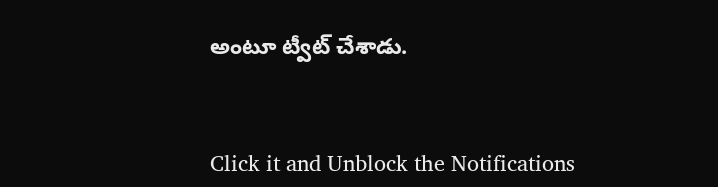అంటూ ట్వీట్ చేశాడు.


Click it and Unblock the Notifications